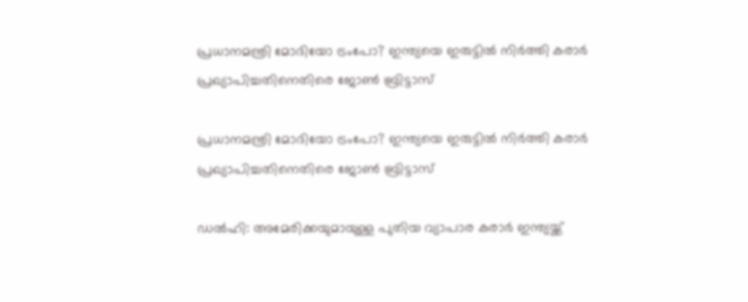പ്രധാനമന്ത്രി മോദിയോ ട്രംപോ? ഇന്ത്യയെ ഇരുട്ടിൽ നിർത്തി കരാർ പ്രഖ്യാപിച്ചതിനെതിരെ ജോൺ ബ്രിട്ടാസ്

പ്രധാനമന്ത്രി മോദിയോ ട്രംപോ? ഇന്ത്യയെ ഇരുട്ടിൽ നിർത്തി കരാർ പ്രഖ്യാപിച്ചതിനെതിരെ ജോൺ ബ്രിട്ടാസ്

ഡൽഹി: അമേരിക്കയുമായുള്ള പുതിയ വ്യാപാര കരാർ ഇന്ത്യയ്ക്ക്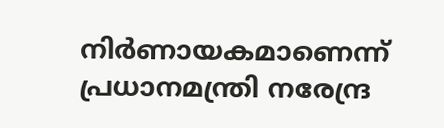നിർണായകമാണെന്ന് പ്രധാനമന്ത്രി നരേന്ദ്ര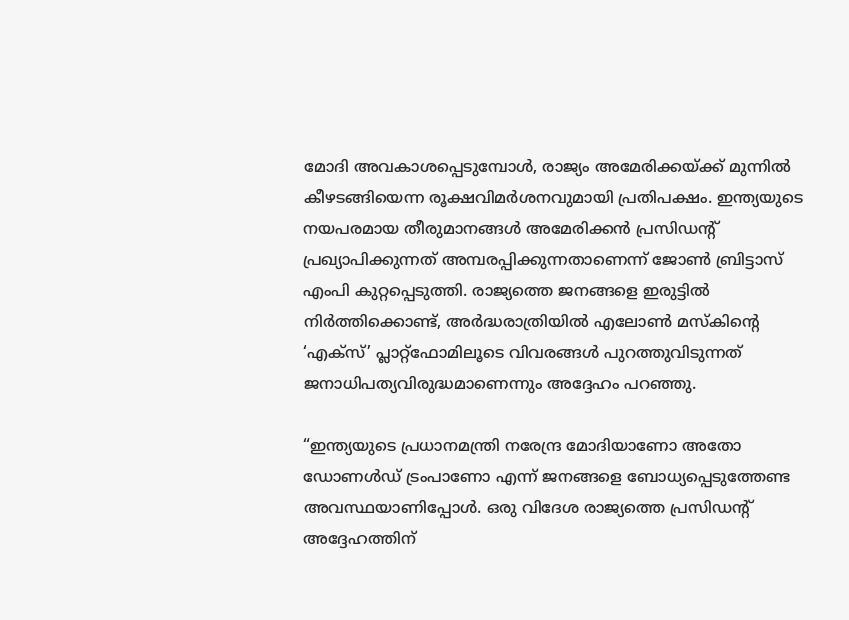മോദി അവകാശപ്പെടുമ്പോൾ, രാജ്യം അമേരിക്കയ്ക്ക് മുന്നിൽ കീഴടങ്ങിയെന്ന രൂക്ഷവിമർശനവുമായി പ്രതിപക്ഷം. ഇന്ത്യയുടെ നയപരമായ തീരുമാനങ്ങൾ അമേരിക്കൻ പ്രസിഡന്റ് പ്രഖ്യാപിക്കുന്നത് അമ്പരപ്പിക്കുന്നതാണെന്ന് ജോൺ ബ്രിട്ടാസ് എംപി കുറ്റപ്പെടുത്തി. രാജ്യത്തെ ജനങ്ങളെ ഇരുട്ടിൽ നിർത്തിക്കൊണ്ട്, അർദ്ധരാത്രിയിൽ എലോൺ മസ്കിന്റെ ‘എക്സ്’ പ്ലാറ്റ്‌ഫോമിലൂടെ വിവരങ്ങൾ പുറത്തുവിടുന്നത് ജനാധിപത്യവിരുദ്ധമാണെന്നും അദ്ദേഹം പറഞ്ഞു.

“ഇന്ത്യയുടെ പ്രധാനമന്ത്രി നരേന്ദ്ര മോദിയാണോ അതോ ഡോണൾഡ് ട്രംപാണോ എന്ന് ജനങ്ങളെ ബോധ്യപ്പെടുത്തേണ്ട അവസ്ഥയാണിപ്പോൾ. ഒരു വിദേശ രാജ്യത്തെ പ്രസിഡന്റ് അദ്ദേഹത്തിന്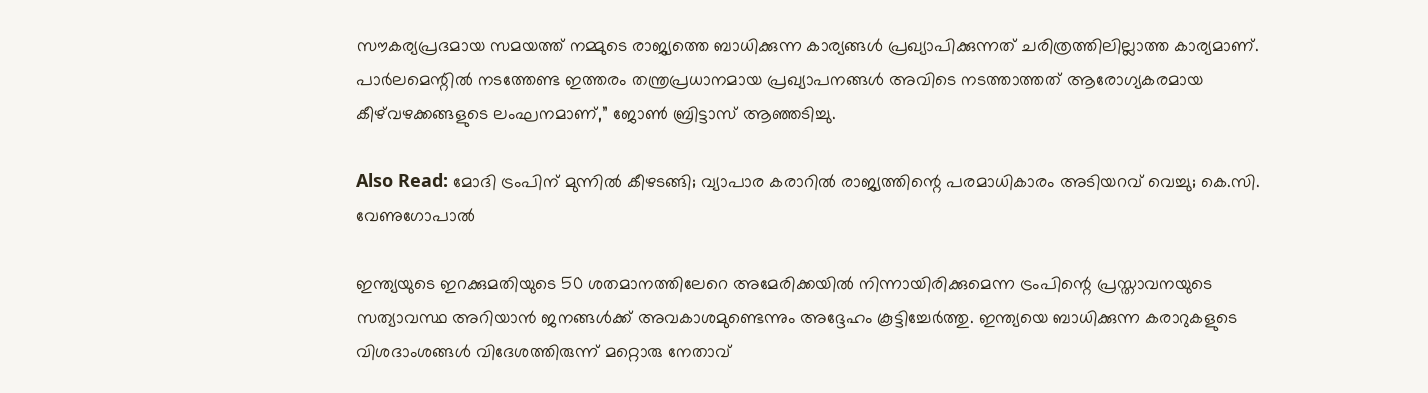സൗകര്യപ്രദമായ സമയത്ത് നമ്മുടെ രാജ്യത്തെ ബാധിക്കുന്ന കാര്യങ്ങൾ പ്രഖ്യാപിക്കുന്നത് ചരിത്രത്തിലില്ലാത്ത കാര്യമാണ്. പാർലമെന്റിൽ നടത്തേണ്ട ഇത്തരം തന്ത്രപ്രധാനമായ പ്രഖ്യാപനങ്ങൾ അവിടെ നടത്താത്തത് ആരോഗ്യകരമായ കീഴ്‌വഴക്കങ്ങളുടെ ലംഘനമാണ്,” ജോൺ ബ്രിട്ടാസ് ആഞ്ഞടിച്ചു.

Also Read: മോദി ട്രംപിന് മുന്നിൽ കീഴടങ്ങി; വ്യാപാര കരാറിൽ രാജ്യത്തിന്റെ പരമാധികാരം അടിയറവ് വെച്ചു; കെ.സി. വേണുഗോപാൽ

ഇന്ത്യയുടെ ഇറക്കുമതിയുടെ 50 ശതമാനത്തിലേറെ അമേരിക്കയിൽ നിന്നായിരിക്കുമെന്ന ട്രംപിന്റെ പ്രസ്താവനയുടെ സത്യാവസ്ഥ അറിയാൻ ജനങ്ങൾക്ക് അവകാശമുണ്ടെന്നും അദ്ദേഹം കൂട്ടിച്ചേർത്തു. ഇന്ത്യയെ ബാധിക്കുന്ന കരാറുകളുടെ വിശദാംശങ്ങൾ വിദേശത്തിരുന്ന് മറ്റൊരു നേതാവ്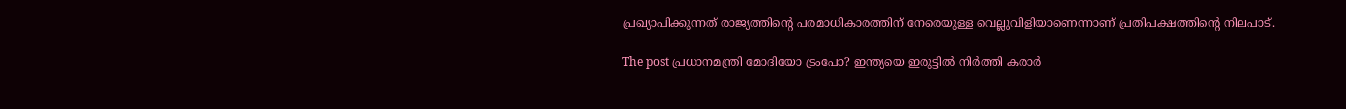പ്രഖ്യാപിക്കുന്നത് രാജ്യത്തിന്റെ പരമാധികാരത്തിന് നേരെയുള്ള വെല്ലുവിളിയാണെന്നാണ് പ്രതിപക്ഷത്തിന്റെ നിലപാട്.

The post പ്രധാനമന്ത്രി മോദിയോ ട്രംപോ? ഇന്ത്യയെ ഇരുട്ടിൽ നിർത്തി കരാർ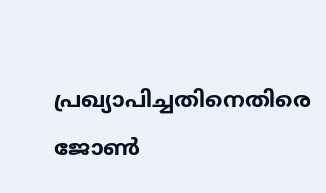പ്രഖ്യാപിച്ചതിനെതിരെ ജോൺ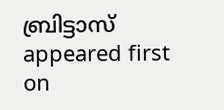ബ്രിട്ടാസ് appeared first on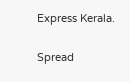Express Kerala.

Spread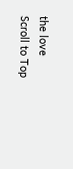the love
Scroll to Top